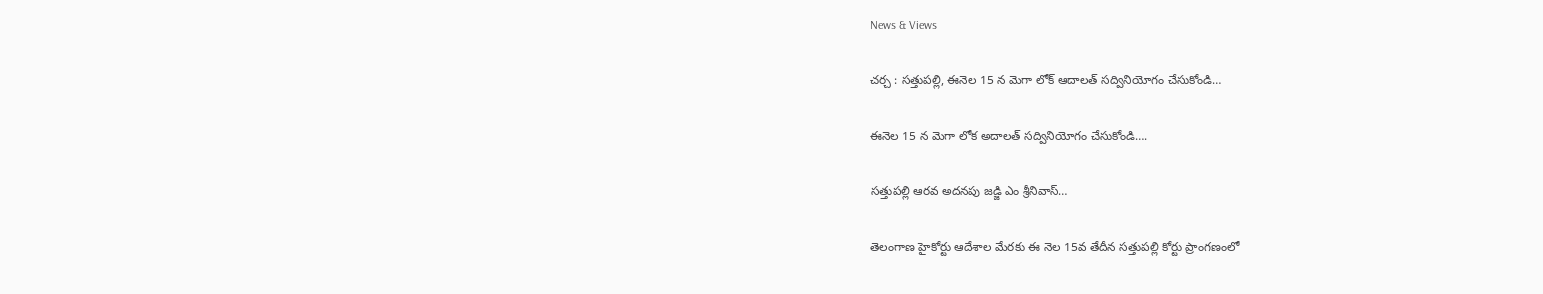News & Views

చర్చ : సత్తుపల్లి, ఈనెల 15 న మెగా లోక్ ఆదాలత్ సద్వినియోగం చేసుకోండి…

ఈనెల 15 న మెగా లోక అదాలత్ సద్వినియోగం చేసుకోండి….

సత్తుపల్లి ఆరవ అదనపు జడ్జి ఎం శ్రీనివాస్…

తెలంగాణ హైకోర్టు ఆదేశాల మేరకు ఈ నెల 15వ తేదీన సత్తుపల్లి కోర్టు ప్రాంగణంలో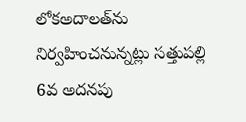లోకఅదాలత్‌ను నిర్వహించనున్నట్లు సత్తుపల్లి 6వ అదనపు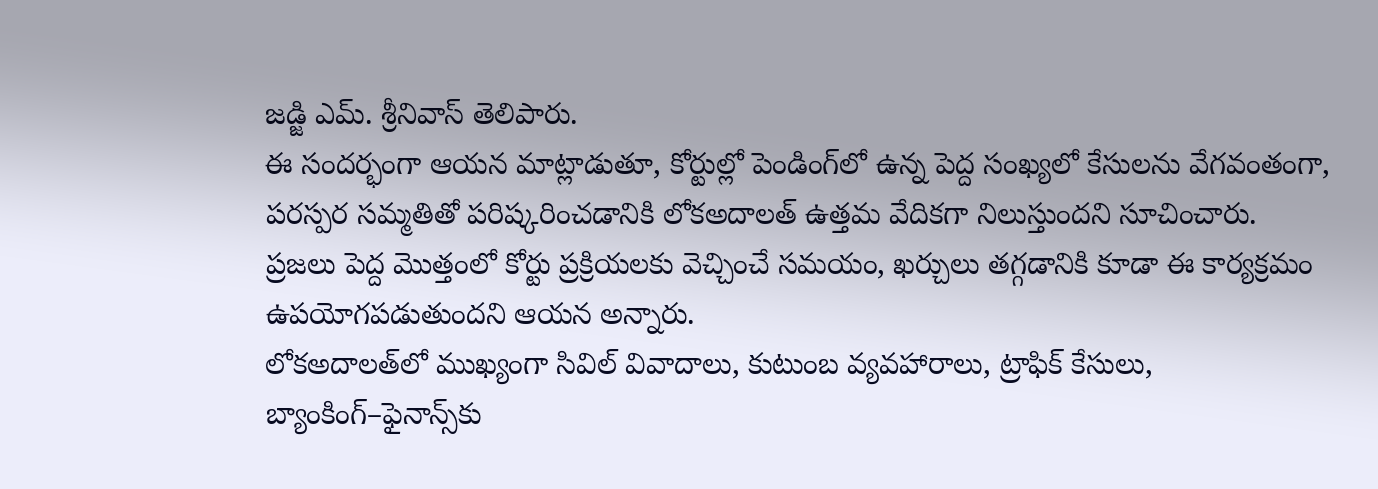జడ్జి ఎమ్. శ్రీనివాస్ తెలిపారు.
ఈ సందర్భంగా ఆయన మాట్లాడుతూ, కోర్టుల్లో పెండింగ్‌లో ఉన్న పెద్ద సంఖ్యలో కేసులను వేగవంతంగా, పరస్పర సమ్మతితో పరిష్కరించడానికి లోకఅదాలత్ ఉత్తమ వేదికగా నిలుస్తుందని సూచించారు. ప్రజలు పెద్ద మొత్తంలో కోర్టు ప్రక్రియలకు వెచ్చించే సమయం, ఖర్చులు తగ్గడానికి కూడా ఈ కార్యక్రమం ఉపయోగపడుతుందని ఆయన అన్నారు.
లోకఅదాలత్‌లో ముఖ్యంగా సివిల్ వివాదాలు, కుటుంబ వ్యవహారాలు, ట్రాఫిక్ కేసులు, బ్యాంకింగ్–ఫైనాన్స్‌కు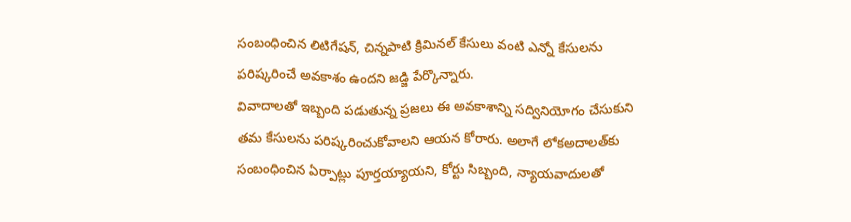సంబంధించిన లిటిగేషన్, చిన్నపాటి క్రిమినల్ కేసులు వంటి ఎన్నో కేసులను పరిష్కరించే అవకాశం ఉందని జడ్జి పేర్కొన్నారు.
వివాదాలతో ఇబ్బంది పడుతున్న ప్రజలు ఈ అవకాశాన్ని సద్వినియోగం చేసుకుని తమ కేసులను పరిష్కరించుకోవాలని ఆయన కోరారు. అలాగే లోకఅదాలత్‌కు సంబంధించిన ఏర్పాట్లు పూర్తయ్యాయని, కోర్టు సిబ్బంది, న్యాయవాదులతో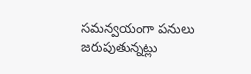సమన్వయంగా పనులు జరుపుతున్నట్లు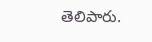తెలిపారు.